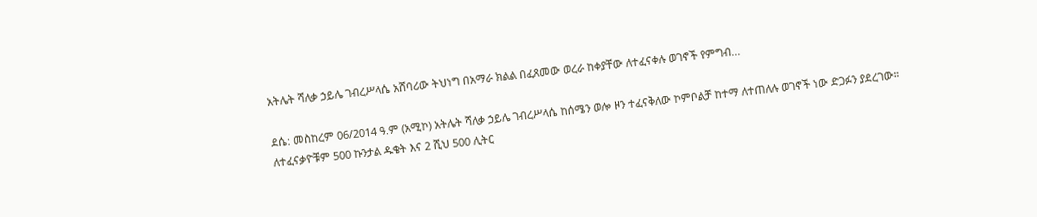አትሌት ሻለቃ ኃይሌ ገብረሥላሴ አሸባሪው ትህነግ በአማራ ክልል በፈጸመው ወረራ ከቀያቸው ለተፈናቀሉ ወገኖች የምግብ...

ደሴ: መስከረም 06/2014 ዓ.ም (አሚኮ) አትሌት ሻለቃ ኃይሌ ገብረሥላሴ ከሰሜን ወሎ ዞን ተፈናቅለው ኮምቦልቻ ከተማ ለተጠለሉ ወገኖች ነው ድጋፉን ያደረገው። ለተፈናቃዮቹም 500 ኩንታል ዱቄት እና 2 ሺህ 500 ሊትር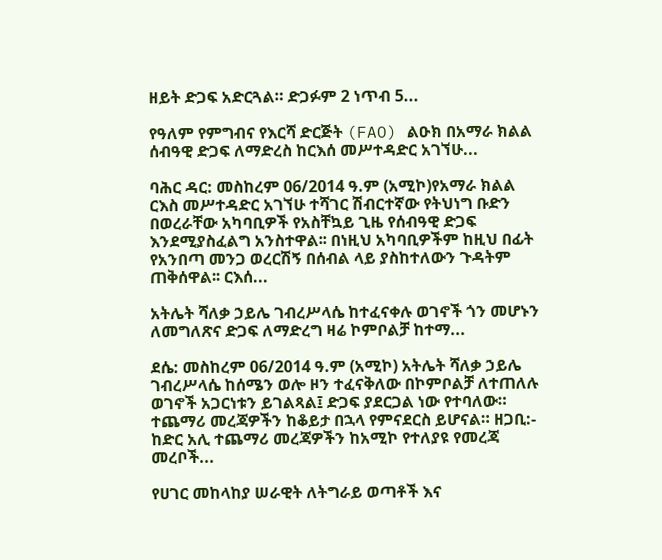ዘይት ድጋፍ አድርጓል። ድጋፉም 2 ነጥብ 5...

የዓለም የምግብና የእርሻ ድርጅት (FAO) ልዑክ በአማራ ክልል ሰብዓዊ ድጋፍ ለማድረስ ከርእሰ መሥተዳድር አገኘሁ...

ባሕር ዳር: መስከረም 06/2014 ዓ.ም (አሚኮ)የአማራ ክልል ርእስ መሥተዳድር አገኘሁ ተሻገር ሽብርተኛው የትህነግ ቡድን በወረራቸው አካባቢዎች የአስቸኳይ ጊዜ የሰብዓዊ ድጋፍ እንደሚያስፈልግ አንስተዋል፡፡ በነዚህ አካባቢዎችም ከዚህ በፊት የአንበጣ መንጋ ወረርሽኝ በሰብል ላይ ያስከተለውን ጉዳትም ጠቅሰዋል፡፡ ርእሰ...

አትሌት ሻለቃ ኃይሌ ገብረሥላሴ ከተፈናቀሉ ወገኖች ጎን መሆኑን ለመግለጽና ድጋፍ ለማድረግ ዛሬ ኮምቦልቻ ከተማ...

ደሴ: መስከረም 06/2014 ዓ.ም (አሚኮ) አትሌት ሻለቃ ኃይሌ ገብረሥላሴ ከሰሜን ወሎ ዞን ተፈናቅለው በኮምቦልቻ ለተጠለሉ ወገኖች አጋርነቱን ይገልጻል፤ ድጋፍ ያደርጋል ነው የተባለው። ተጨማሪ መረጃዎችን ከቆይታ በኋላ የምናደርስ ይሆናል። ዘጋቢ:- ከድር አሊ ተጨማሪ መረጃዎችን ከአሚኮ የተለያዩ የመረጃ መረቦች...

የሀገር መከላከያ ሠራዊት ለትግራይ ወጣቶች እና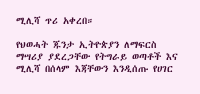ሚሊሻ ጥሪ አቀረበ።

የህወሓት ጁንታ ኢትዮጵያን ለማፍርስ ማሣሪያ ያደረጋቸው የትግራይ ወጣቶች እና ሚሊሻ በሰላም እጃቸውን እንዲሰጡ የሀገር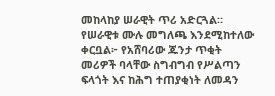መከላከያ ሠራዊት ጥሪ አድርጓል። የሠራዊቱ ሙሉ መግለጫ እንደሚከተለው ቀርቧል፦ የአሸባሪው ጁንታ ጥቂት መሪዎች ባላቸው ስግብግብ የሥልጣን ፍላጎት እና ከሕግ ተጠያቂነት ለመዳን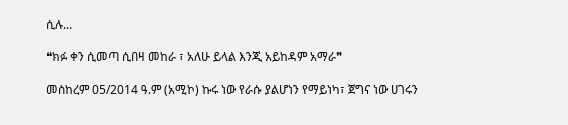ሲሉ...

❝ክፉ ቀን ሲመጣ ሲበዛ መከራ ፣ አለሁ ይላል እንጂ አይከዳም አማራ❞

መስከረም 05/2014 ዓ.ም (አሚኮ) ኩሩ ነው የራሱ ያልሆነን የማይነካ፣ ጀግና ነው ሀገሩን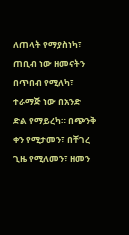ለጠላት የማያስነካ፣ ጠቢብ ነው ዘመናትን በጥበብ የሚለካ፣ ተራማጅ ነው በአንድ ድል የማይረካ። በጭንቅ ቀን የሚታመን፣ በቸገረ ጊዜ የሚለመን፣ ዘመን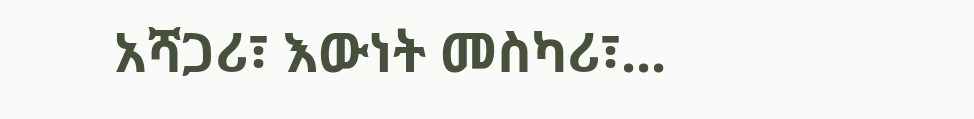አሻጋሪ፣ እውነት መስካሪ፣...